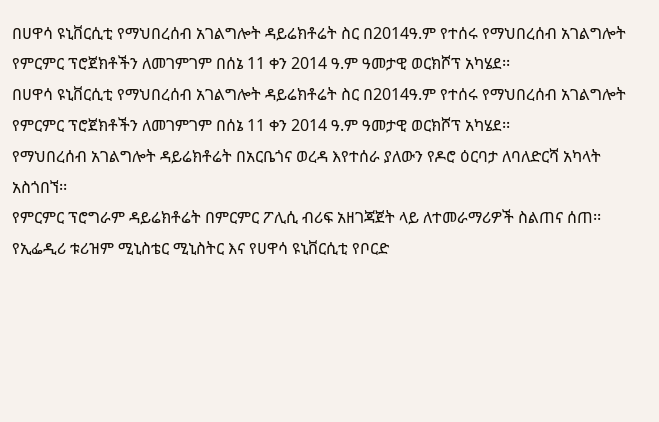በሀዋሳ ዩኒቨርሲቲ የማህበረሰብ አገልግሎት ዳይሬክቶሬት ስር በ2014ዓ.ም የተሰሩ የማህበረሰብ አገልግሎት የምርምር ፕሮጀክቶችን ለመገምገም በሰኔ 11 ቀን 2014 ዓ.ም ዓመታዊ ወርክሾፕ አካሄደ፡፡
በሀዋሳ ዩኒቨርሲቲ የማህበረሰብ አገልግሎት ዳይሬክቶሬት ስር በ2014ዓ.ም የተሰሩ የማህበረሰብ አገልግሎት የምርምር ፕሮጀክቶችን ለመገምገም በሰኔ 11 ቀን 2014 ዓ.ም ዓመታዊ ወርክሾፕ አካሄደ፡፡
የማህበረሰብ አገልግሎት ዳይሬክቶሬት በአርቤጎና ወረዳ እየተሰራ ያለውን የዶሮ ዕርባታ ለባለድርሻ አካላት አስጎበኘ፡፡
የምርምር ፕሮግራም ዳይሬክቶሬት በምርምር ፖሊሲ ብሪፍ አዘገጃጀት ላይ ለተመራማሪዎች ስልጠና ሰጠ፡፡
የኢፌዲሪ ቱሪዝም ሚኒስቴር ሚኒስትር እና የሀዋሳ ዩኒቨርሲቲ የቦርድ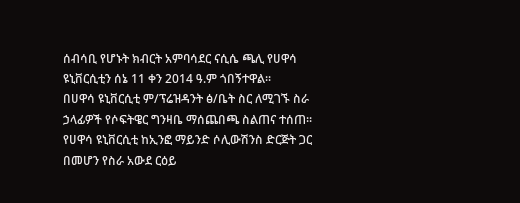ሰብሳቢ የሆኑት ክብርት አምባሳደር ናሲሴ ጫሊ የሀዋሳ ዩኒቨርሲቲን ሰኔ 11 ቀን 2014 ዓ.ም ጎበኝተዋል፡፡
በሀዋሳ ዩኒቨርሲቲ ም/ፕሬዝዳንት ፅ/ቤት ስር ለሚገኙ ስራ ኃላፊዎች የሶፍትዌር ግንዛቤ ማሰጨበጫ ስልጠና ተሰጠ፡፡
የሀዋሳ ዩኒቨርሲቲ ከኢንፎ ማይንድ ሶሊውሽንስ ድርጅት ጋር በመሆን የስራ አውደ ርዕይ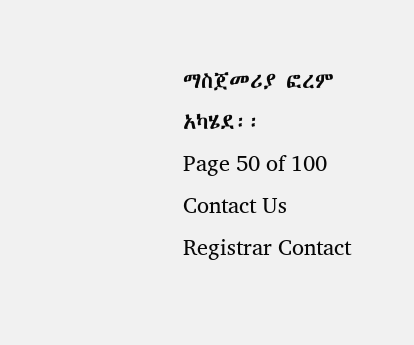ማስጀመሪያ ፎረም አካሄደ፡፡
Page 50 of 100
Contact Us
Registrar Contact